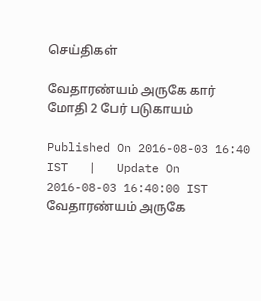செய்திகள்

வேதாரண்யம் அருகே கார் மோதி 2 பேர் படுகாயம்

Published On 2016-08-03 16:40 IST   |   Update On 2016-08-03 16:40:00 IST
வேதாரண்யம் அருகே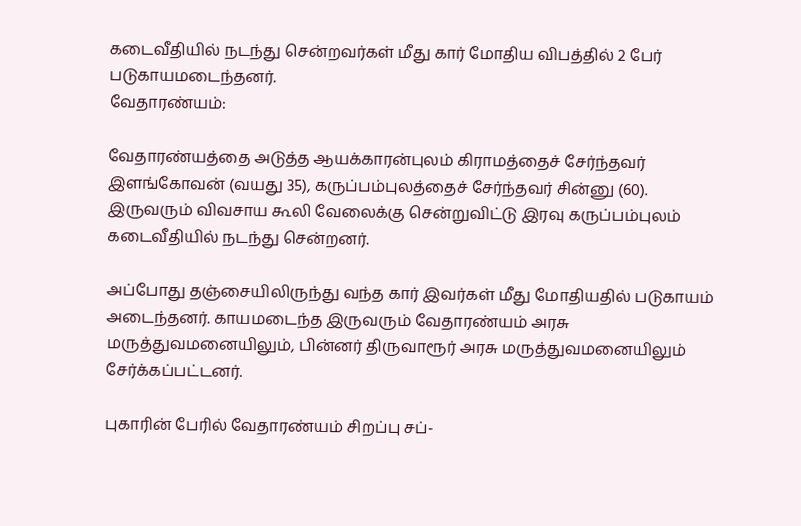கடைவீதியில் நடந்து சென்றவர்கள் மீது கார் மோதிய விபத்தில் 2 பேர் படுகாயமடைந்தனர்.
வேதாரண்யம்:

வேதாரண்யத்தை அடுத்த ஆயக்காரன்புலம் கிராமத்தைச் சேர்ந்தவர் இளங்கோவன் (வயது 35), கருப்பம்புலத்தைச் சேர்ந்தவர் சின்னு (60). இருவரும் விவசாய கூலி வேலைக்கு சென்றுவிட்டு இரவு கருப்பம்புலம் கடைவீதியில் நடந்து சென்றனர்.

அப்போது தஞ்சையிலிருந்து வந்த கார் இவர்கள் மீது மோதியதில் படுகாயம் அடைந்தனர். காயமடைந்த இருவரும் வேதாரண்யம் அரசு மருத்துவமனையிலும், பின்னர் திருவாரூர் அரசு மருத்துவமனையிலும் சேர்க்கப்பட்டனர்.

புகாரின் பேரில் வேதாரண்யம் சிறப்பு சப்-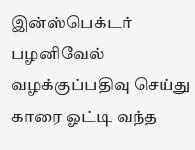இன்ஸ்பெக்டர் பழனிவேல் வழக்குப்பதிவு செய்து காரை ஓட்டி வந்த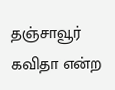தஞ்சாவூர் கவிதா என்ற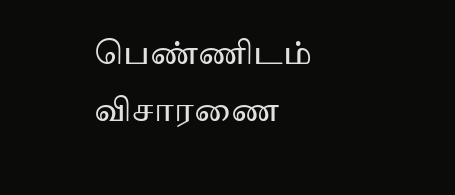பெண்ணிடம் விசாரணை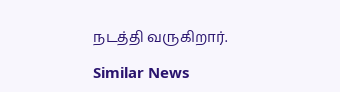நடத்தி வருகிறார்.

Similar News